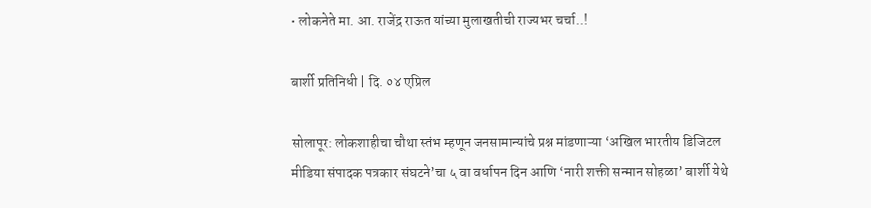• लोकनेते मा. आ. राजेंद्र राऊत यांच्या मुलाखतीची राज्यभर चर्चा..!

बार्शी प्रतिनिधी | दि. ०४ एप्रिल

सोलापूर: लोकशाहीचा चौथा स्तंभ म्हणून जनसामान्यांचे प्रश्न मांडणाऱ्या ‘अखिल भारतीय डिजिटल मीडिया संपादक पत्रकार संघटने’चा ५ वा वर्धापन दिन आणि ‘नारी शक्ती सन्मान सोहळा’ बार्शी येथे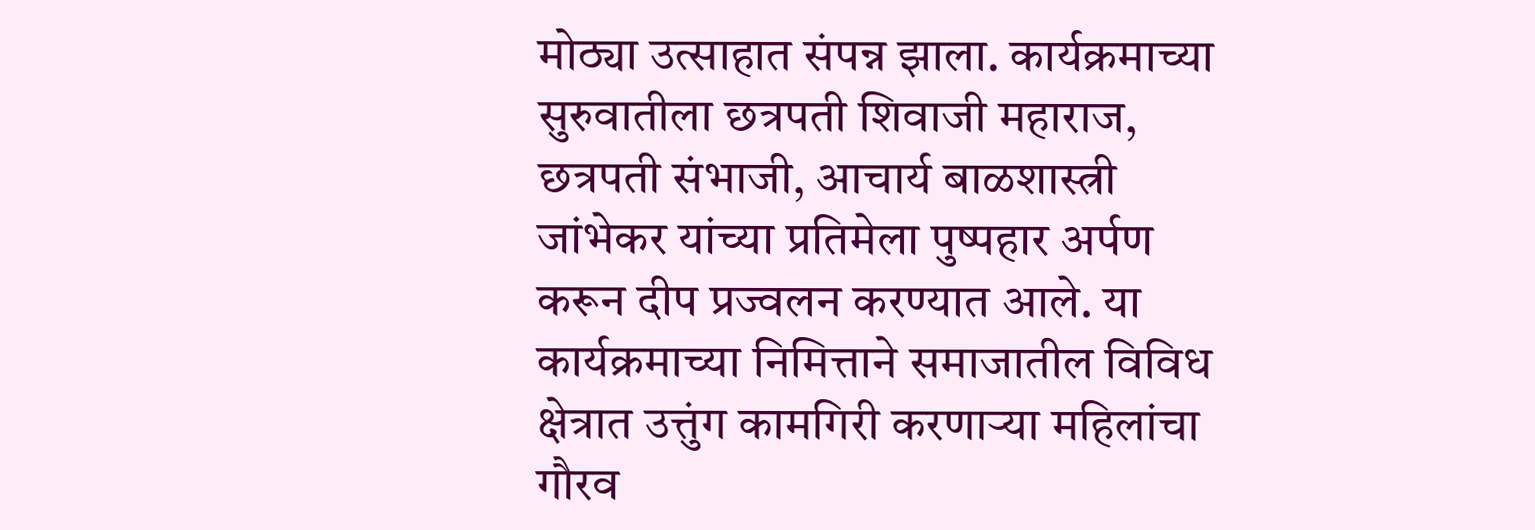मोठ्या उत्साहात संपन्न झाला. कार्यक्रमाच्या सुरुवातीला छत्रपती शिवाजी महाराज, छत्रपती संभाजी, आचार्य बाळशास्त्री जांभेकर यांच्या प्रतिमेला पुष्पहार अर्पण करून दीप प्रज्वलन करण्यात आले. या कार्यक्रमाच्या निमित्ताने समाजातील विविध क्षेत्रात उत्तुंग कामगिरी करणाऱ्या महिलांचा गौरव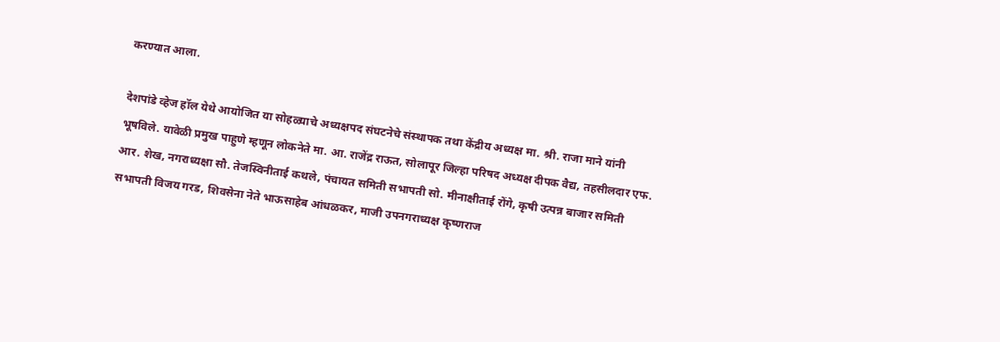करण्यात आला.

देशपांडे व्हेज हॉल येथे आयोजित या सोहळ्याचे अध्यक्षपद संघटनेचे संस्थापक तथा केंद्रीय अध्यक्ष मा. श्री. राजा माने यांनी भूषविले. यावेळी प्रमुख पाहुणे म्हणून लोकनेते मा. आ. राजेंद्र राऊत, सोलापूर जिल्हा परिषद अध्यक्ष दीपक वैद्य, तहसीलदार एफ. आर. शेख, नगराध्यक्षा सौ. तेजस्विनीताई कथले, पंचायत समिती सभापती सो. मीनाक्षीताई रोंगे, कृषी उत्पन्न बाजार समिती सभापती विजय गरड, शिवसेना नेते भाऊसाहेब आंधळकर, माजी उपनगराध्यक्ष कृष्णराज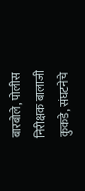बारबोले, पोलीस निरीक्षक बालाजी कुकडे, संघटनेचे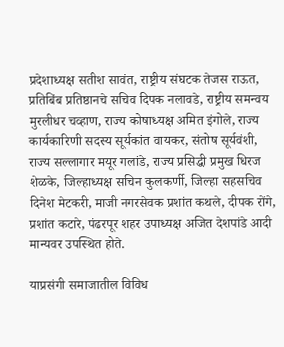प्रदेशाध्यक्ष सतीश सावंत, राष्ट्रीय संघटक तेजस राऊत, प्रतिबिंब प्रतिष्ठानचे सचिव दिपक नलावडे, राष्ट्रीय समन्वय मुरलीधर चव्हाण, राज्य कोषाध्यक्ष अमित इंगोले, राज्य कार्यकारिणी सदस्य सूर्यकांत वायकर, संतोष सूर्यवंशी, राज्य सल्लागार मयूर गलांडे, राज्य प्रसिद्धी प्रमुख धिरज शेळके, जिल्हाध्यक्ष सचिन कुलकर्णी, जिल्हा सहसचिव दिनेश मेटकरी, माजी नगरसेवक प्रशांत कथले, दीपक रोंगे, प्रशांत कटारे, पंढरपूर शहर उपाध्यक्ष अजित देशपांडे आदी मान्यवर उपस्थित होते.

याप्रसंगी समाजातील विविध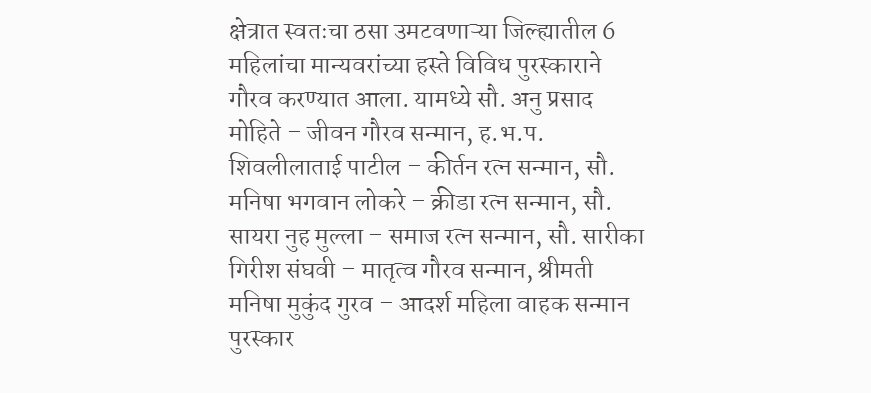क्षेत्रात स्वतःचा ठसा उमटवणाऱ्या जिल्ह्यातील 6 महिलांचा मान्यवरांच्या हस्ते विविध पुरस्काराने गौरव करण्यात आला. यामध्ये सौ. अनु प्रसाद मोहिते – जीवन गौरव सन्मान, ह.भ.प. शिवलीलाताई पाटील – कीर्तन रत्न सन्मान, सौ. मनिषा भगवान लोकरे – क्रीडा रत्न सन्मान, सौ. सायरा नुह मुल्ला – समाज रत्न सन्मान, सौ. सारीका गिरीश संघवी – मातृत्व गौरव सन्मान, श्रीमती मनिषा मुकुंद गुरव – आदर्श महिला वाहक सन्मान पुरस्कार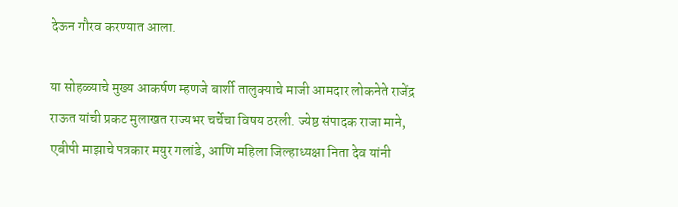देऊन गौरव करण्यात आला.

या सोहळ्याचे मुख्य आकर्षण म्हणजे बार्शी तालुक्याचे माजी आमदार लोकनेते राजेंद्र राऊत यांची प्रकट मुलाखत राज्यभर चर्चेचा विषय ठरली. ज्येष्ठ संपादक राजा माने, एबीपी माझाचे पत्रकार मयुर गलांडे, आणि महिला जिल्हाध्यक्षा निता देव यांनी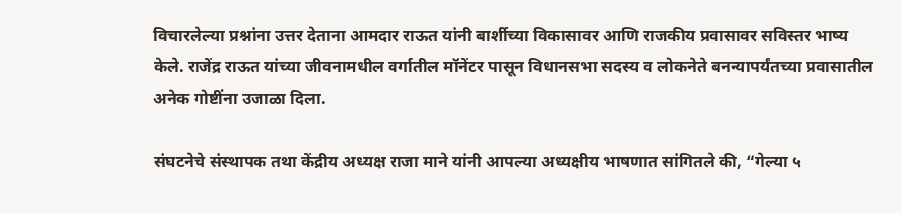विचारलेल्या प्रश्नांना उत्तर देताना आमदार राऊत यांनी बार्शीच्या विकासावर आणि राजकीय प्रवासावर सविस्तर भाष्य केले. राजेंद्र राऊत यांच्या जीवनामधील वर्गातील मॉनेंटर पासून विधानसभा सदस्य व लोकनेते बनन्यापर्यंतच्या प्रवासातील अनेक गोष्टींना उजाळा दिला.

संघटनेचे संस्थापक तथा केंद्रीय अध्यक्ष राजा माने यांनी आपल्या अध्यक्षीय भाषणात सांगितले की, “गेल्या ५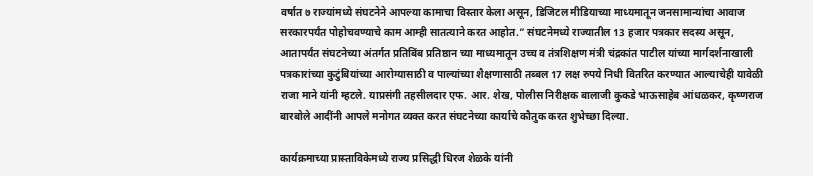वर्षात ७ राज्यांमध्ये संघटनेने आपल्या कामाचा विस्तार केला असून, डिजिटल मीडियाच्या माध्यमातून जनसामान्यांचा आवाज सरकारपर्यंत पोहोचवण्याचे काम आम्ही सातत्याने करत आहोत.” संघटनेमध्ये राज्यातील 13 हजार पत्रकार सदस्य असून, आतापर्यंत संघटनेच्या अंतर्गत प्रतिबिंब प्रतिष्ठान च्या माध्यमातून उच्च व तंत्रशिक्षण मंत्री चंद्रकांत पाटील यांच्या मार्गदर्शनाखाली पत्रकारांच्या कुटुंबियांच्या आरोग्यासाठी व पाल्यांच्या शैक्षणासाठी तब्बल 17 लक्ष रुपये निधी वितरित करण्यात आल्याचेही यावेळी राजा माने यांनी म्हटले. याप्रसंगी तहसीलदार एफ. आर. शेख, पोलीस निरीक्षक बालाजी कुकडे भाऊसाहेब आंधळकर, कृष्णराज बारबोले आदींनी आपले मनोगत व्यक्त करत संघटनेच्या कार्याचे कौतुक करत शुभेच्छा दिल्या.

कार्यक्रमाच्या प्रास्ताविकेमध्ये राज्य प्रसिद्धी धिरज शेळके यांनी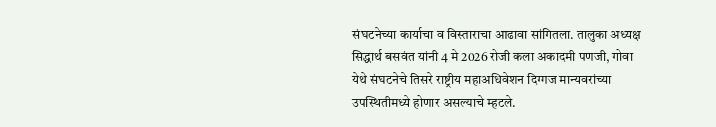संघटनेच्या कार्याचा व विस्ताराचा आढावा सांगितला. तालुका अध्यक्ष सिद्धार्थ बसवंत यांनी 4 मे 2026 रोजी कला अकादमी पणजी, गोवा येथे संघटनेचे तिसरे राष्ट्रीय महाअधिवेशन दिग्गज मान्यवरांच्या उपस्थितीमध्ये होणार असल्याचे म्हटले.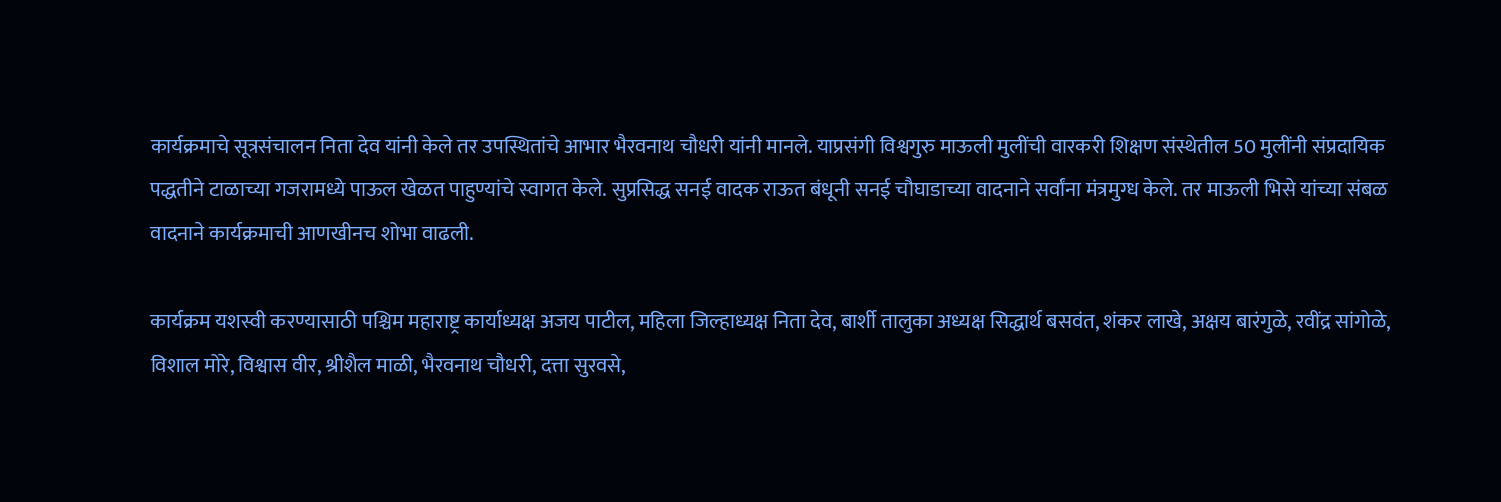कार्यक्रमाचे सूत्रसंचालन निता देव यांनी केले तर उपस्थितांचे आभार भैरवनाथ चौधरी यांनी मानले. याप्रसंगी विश्वगुरु माऊली मुलींची वारकरी शिक्षण संस्थेतील 50 मुलींनी संप्रदायिक पद्धतीने टाळाच्या गजरामध्ये पाऊल खेळत पाहुण्यांचे स्वागत केले. सुप्रसिद्ध सनई वादक राऊत बंधूनी सनई चौघाडाच्या वादनाने सर्वांना मंत्रमुग्ध केले. तर माऊली भिसे यांच्या संबळ वादनाने कार्यक्रमाची आणखीनच शोभा वाढली.

कार्यक्रम यशस्वी करण्यासाठी पश्चिम महाराष्ट्र कार्याध्यक्ष अजय पाटील, महिला जिल्हाध्यक्ष निता देव, बार्शी तालुका अध्यक्ष सिद्धार्थ बसवंत, शंकर लाखे, अक्षय बारंगुळे, रवींद्र सांगोळे, विशाल मोरे, विश्वास वीर, श्रीशैल माळी, भैरवनाथ चौधरी, दत्ता सुरवसे,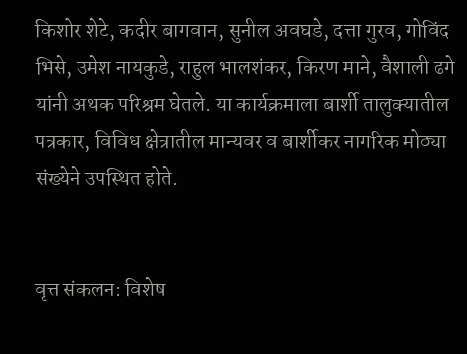किशोर शेटे, कदीर बागवान, सुनील अवघडे, दत्ता गुरव, गोविंद भिसे, उमेश नायकुडे, राहुल भालशंकर, किरण माने, वैशाली ढगे यांनी अथक परिश्रम घेतले. या कार्यक्रमाला बार्शी तालुक्यातील पत्रकार, विविध क्षेत्रातील मान्यवर व बार्शीकर नागरिक मोठ्या संख्येने उपस्थित होते.


वृत्त संकलन: विशेष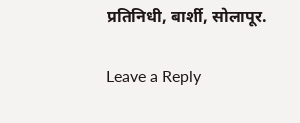प्रतिनिधी, बार्शी, सोलापूर.

Leave a Reply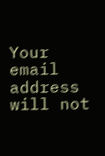Your email address will not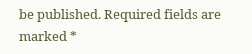be published. Required fields are marked *